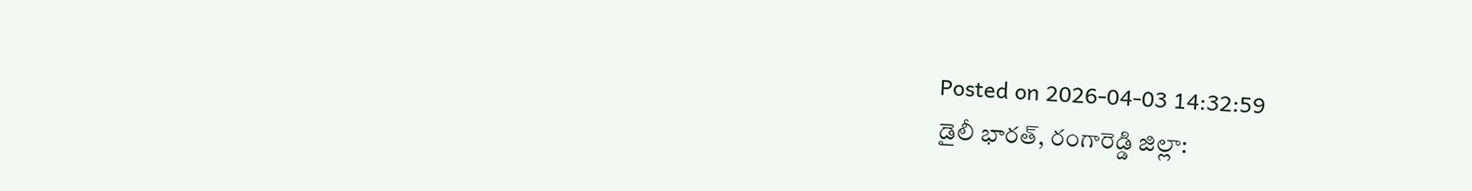Posted on 2026-04-03 14:32:59
డైలీ భారత్, రంగారెడ్డి జిల్లా: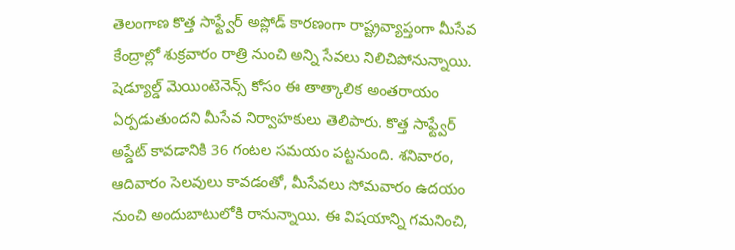తెలంగాణ కొత్త సాఫ్ట్వేర్ అప్లోడ్ కారణంగా రాష్ట్రవ్యాప్తంగా మీసేవ కేంద్రాల్లో శుక్రవారం రాత్రి నుంచి అన్ని సేవలు నిలిచిపోనున్నాయి. షెడ్యూల్డ్ మెయింటెనెన్స్ కోసం ఈ తాత్కాలిక అంతరాయం ఏర్పడుతుందని మీసేవ నిర్వాహకులు తెలిపారు. కొత్త సాఫ్ట్వేర్ అప్డేట్ కావడానికి 36 గంటల సమయం పట్టనుంది. శనివారం, ఆదివారం సెలవులు కావడంతో, మీసేవలు సోమవారం ఉదయం నుంచి అందుబాటులోకి రానున్నాయి. ఈ విషయాన్ని గమనించి,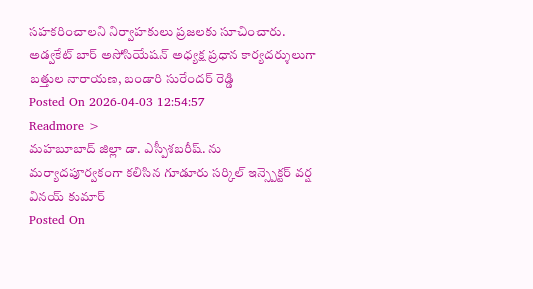సహకరించాలని నిర్వాహకులు ప్రజలకు సూచించారు.
అడ్వకేట్ బార్ అసోసియేషన్ అధ్యక్ష ప్రధాన కార్యదర్శులుగా బత్తుల నారాయణ, బండారి సురేందర్ రెడ్డి
Posted On 2026-04-03 12:54:57
Readmore >
మహబూబాద్ జిల్లా డా. ఎస్పీశబరీష్. ను మర్యాదపూర్వకంగా కలిసిన గూడూరు సర్కిల్ ఇన్స్పెక్టర్ వర్ష వినయ్ కుమార్
Posted On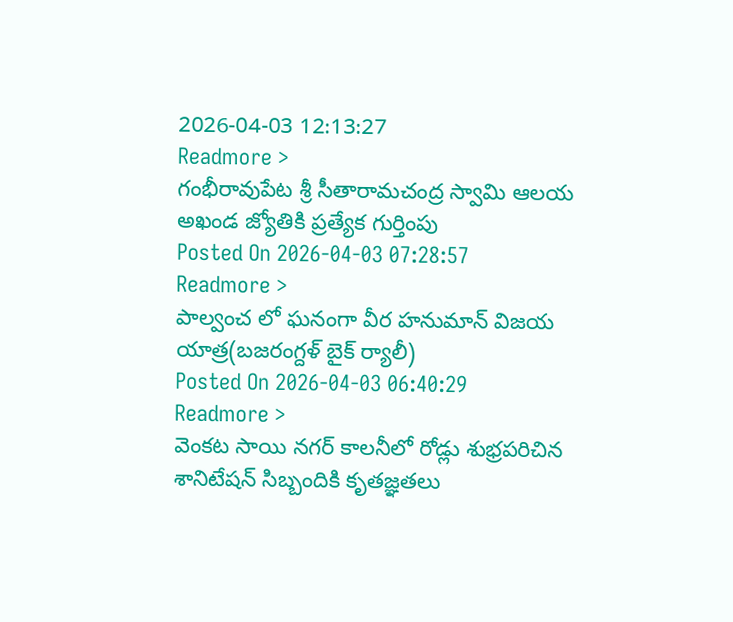2026-04-03 12:13:27
Readmore >
గంభీరావుపేట శ్రీ సీతారామచంద్ర స్వామి ఆలయ అఖండ జ్యోతికి ప్రత్యేక గుర్తింపు
Posted On 2026-04-03 07:28:57
Readmore >
పాల్వంచ లో ఘనంగా వీర హనుమాన్ విజయ యాత్ర(బజరంగ్దళ్ బైక్ ర్యాలీ)
Posted On 2026-04-03 06:40:29
Readmore >
వెంకట సాయి నగర్ కాలనీలో రోడ్లు శుభ్రపరిచిన శానిటేషన్ సిబ్బందికి కృతజ్ఞతలు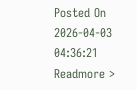Posted On 2026-04-03 04:36:21
Readmore >